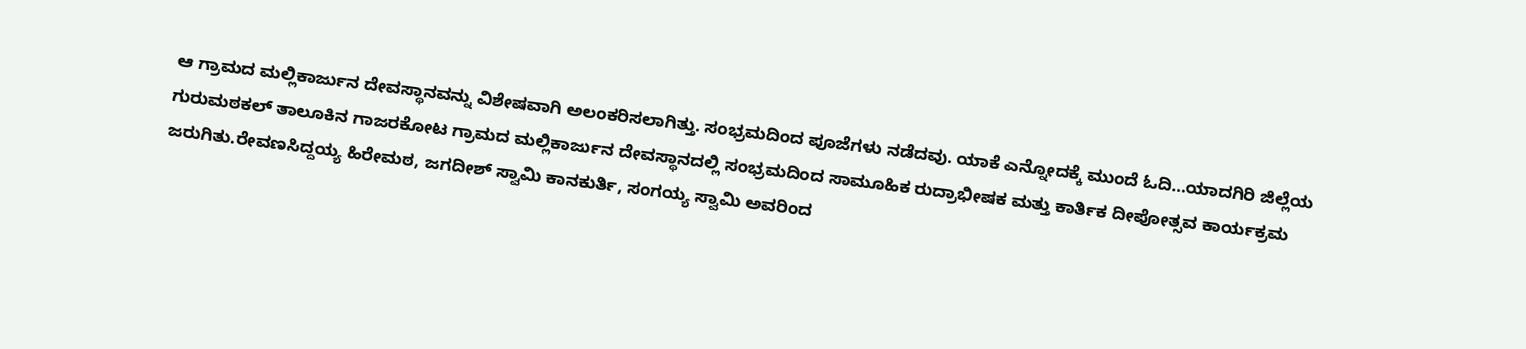ಆ ಗ್ರಾಮದ ಮಲ್ಲಿಕಾರ್ಜುನ ದೇವಸ್ಥಾನವನ್ನು ವಿಶೇಷವಾಗಿ ಅಲಂಕರಿಸಲಾಗಿತ್ತು. ಸಂಭ್ರಮದಿಂದ ಪೂಜೆಗಳು ನಡೆದವು. ಯಾಕೆ ಎನ್ನೋದಕ್ಕೆ ಮುಂದೆ ಓದಿ…ಯಾದಗಿರಿ ಜಿಲ್ಲೆಯ ಗುರುಮಠಕಲ್ ತಾಲೂಕಿನ ಗಾಜರಕೋಟ ಗ್ರಾಮದ ಮಲ್ಲಿಕಾರ್ಜುನ ದೇವಸ್ಥಾನದಲ್ಲಿ ಸಂಭ್ರಮದಿಂದ ಸಾಮೂಹಿಕ ರುದ್ರಾಭೀಷಕ ಮತ್ತು ಕಾರ್ತಿಕ ದೀಪೋತ್ಸವ ಕಾರ್ಯಕ್ರಮ ಜರುಗಿತು.ರೇವಣಸಿದ್ದಯ್ಯ ಹಿರೇಮಠ, ಜಗದೀಶ್ ಸ್ವಾಮಿ ಕಾನಕುರ್ತಿ, ಸಂಗಯ್ಯ ಸ್ವಾಮಿ ಅವರಿಂದ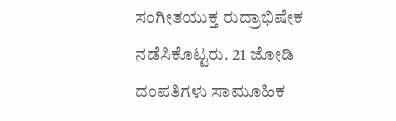ಸಂಗೀತಯುಕ್ತ ರುದ್ರಾಭಿಷೇಕ ನಡೆಸಿಕೊಟ್ಟರು. 21 ಜೋಡಿ ದಂಪತಿಗಳು ಸಾಮೂಹಿಕ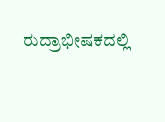ರುದ್ರಾಭೀಷಕದಲ್ಲಿ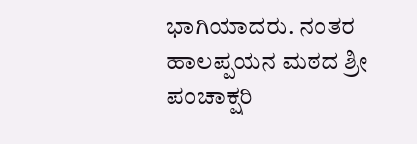ಭಾಗಿಯಾದರು. ನಂತರ ಹಾಲಪ್ಪಯನ ಮಠದ ಶ್ರೀ ಪಂಚಾಕ್ಷರಿ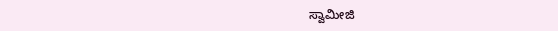ಸ್ವಾಮೀಜಿ